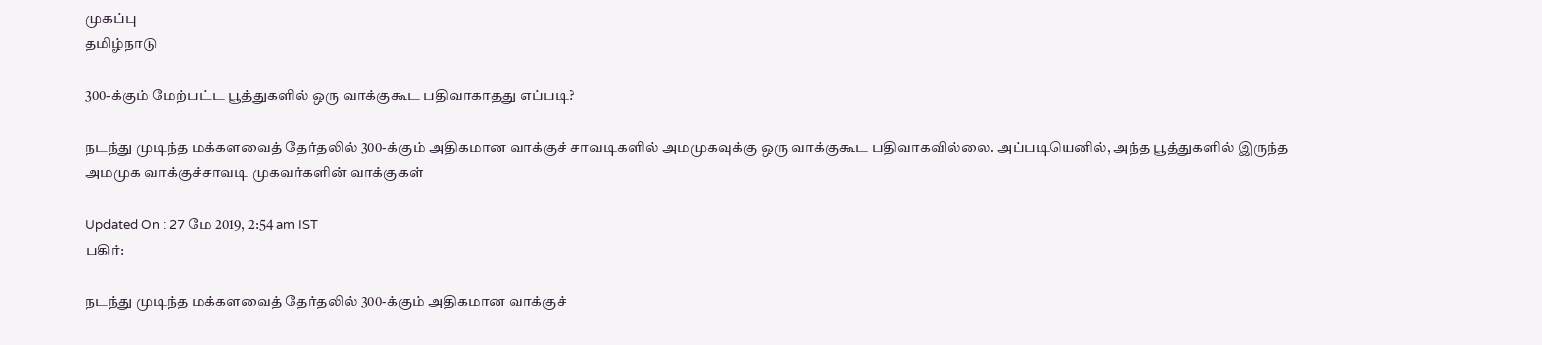முகப்பு
தமிழ்நாடு

300-க்கும் மேற்பட்ட பூத்துகளில் ஒரு வாக்குகூட பதிவாகாதது எப்படி?

நடந்து முடிந்த மக்களவைத் தேர்தலில் 300-க்கும் அதிகமான வாக்குச் சாவடிகளில் அமமுகவுக்கு ஒரு வாக்குகூட பதிவாகவில்லை. அப்படியெனில், அந்த பூத்துகளில் இருந்த அமமுக வாக்குச்சாவடி முகவர்களின் வாக்குகள்

Updated On : 27 மே 2019, 2:54 am IST
பகிர்:

நடந்து முடிந்த மக்களவைத் தேர்தலில் 300-க்கும் அதிகமான வாக்குச்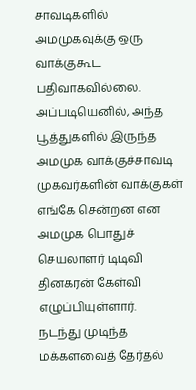சாவடிகளில் அமமுகவுக்கு ஒரு வாக்குகூட பதிவாகவில்லை. அப்படியெனில், அந்த பூத்துகளில் இருந்த அமமுக வாக்குச்சாவடி முகவர்களின் வாக்குகள் எங்கே சென்றன என அமமுக பொதுச் செயலாளர் டிடிவி தினகரன் கேள்வி எழுப்பியுள்ளார்.
நடந்து முடிந்த மக்களவைத் தேர்தல்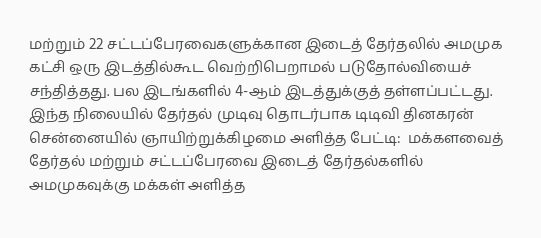மற்றும் 22 சட்டப்பேரவைகளுக்கான இடைத் தேர்தலில் அமமுக கட்சி ஒரு இடத்தில்கூட வெற்றிபெறாமல் படுதோல்வியைச் சந்தித்தது. பல இடங்களில் 4-ஆம் இடத்துக்குத் தள்ளப்பட்டது. இந்த நிலையில் தேர்தல் முடிவு தொடர்பாக டிடிவி தினகரன் சென்னையில் ஞாயிற்றுக்கிழமை அளித்த பேட்டி:  மக்களவைத் தேர்தல் மற்றும் சட்டப்பேரவை இடைத் தேர்தல்களில் அமமுகவுக்கு மக்கள் அளித்த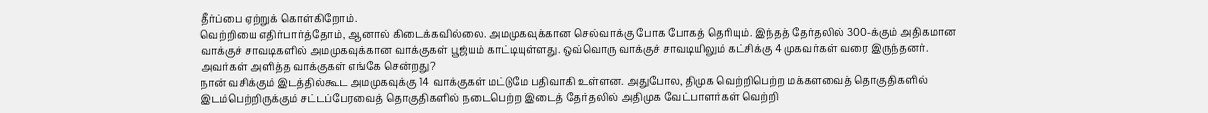தீர்ப்பை ஏற்றுக் கொள்கிறோம்.
வெற்றியை எதிர்பார்த்தோம், ஆனால் கிடைக்கவில்லை. அமமுகவுக்கான செல்வாக்கு போக போகத் தெரியும். இந்தத் தேர்தலில் 300-க்கும் அதிகமான வாக்குச் சாவடிகளில் அமமுகவுக்கான வாக்குகள் பூஜ்யம் காட்டியுள்ளது. ஒவ்வொரு வாக்குச் சாவடியிலும் கட்சிக்கு 4 முகவர்கள் வரை இருந்தனர். அவர்கள் அளித்த வாக்குகள் எங்கே சென்றது?
நான் வசிக்கும் இடத்தில்கூட அமமுகவுக்கு 14 வாக்குகள் மட்டுமே பதிவாகி உள்ளன. அதுபோல, திமுக வெற்றிபெற்ற மக்களவைத் தொகுதிகளில் இடம்பெற்றிருக்கும் சட்டப்பேரவைத் தொகுதிகளில் நடைபெற்ற இடைத் தேர்தலில் அதிமுக வேட்பாளர்கள் வெற்றி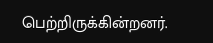பெற்றிருக்கின்றனர்.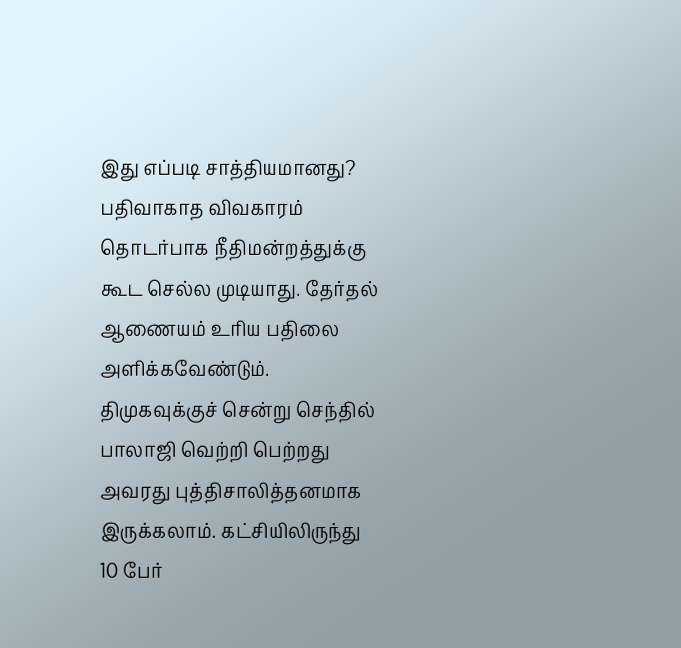இது எப்படி சாத்தியமானது?
பதிவாகாத விவகாரம் தொடர்பாக நீதிமன்றத்துக்கு கூட செல்ல முடியாது. தேர்தல் ஆணையம் உரிய பதிலை அளிக்கவேண்டும். திமுகவுக்குச் சென்று செந்தில் பாலாஜி வெற்றி பெற்றது அவரது புத்திசாலித்தனமாக இருக்கலாம். கட்சியிலிருந்து 10 பேர்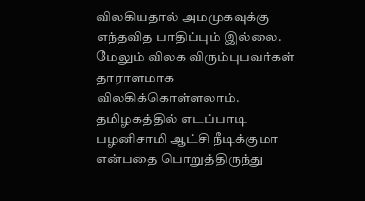விலகியதால் அமமுகவுக்கு எந்தவித பாதிப்பும் இல்லை. மேலும் விலக விரும்புபவர்கள் தாராளமாக விலகிக்கொள்ளலாம்.
தமிழகத்தில் எடப்பாடி பழனிசாமி ஆட்சி நீடிக்குமா என்பதை பொறுத்திருந்து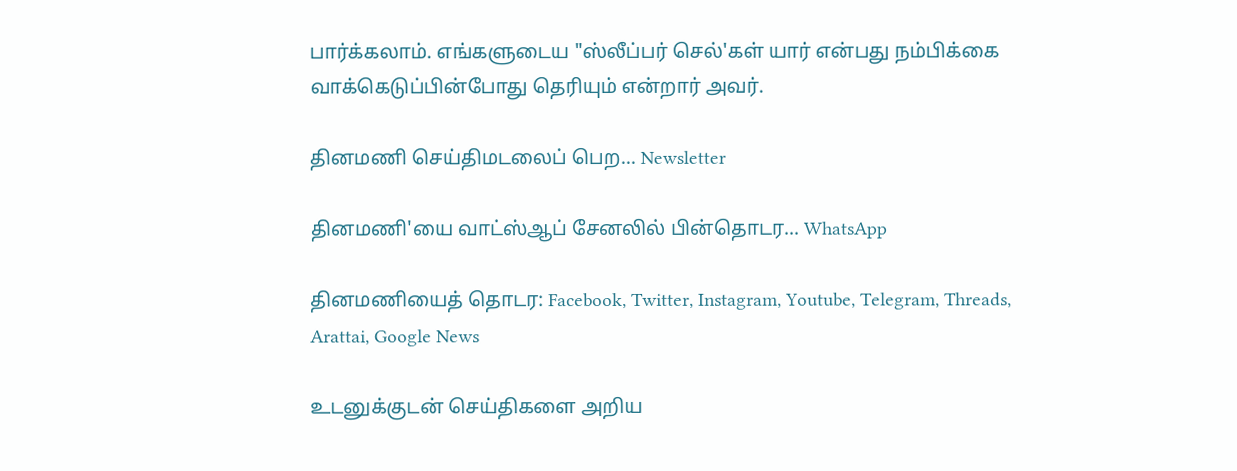பார்க்கலாம். எங்களுடைய "ஸ்லீப்பர் செல்'கள் யார் என்பது நம்பிக்கை வாக்கெடுப்பின்போது தெரியும் என்றார் அவர்.

தினமணி செய்திமடலைப் பெற... Newsletter

தினமணி'யை வாட்ஸ்ஆப் சேனலில் பின்தொடர... WhatsApp

தினமணியைத் தொடர: Facebook, Twitter, Instagram, Youtube, Telegram, Threads, Arattai, Google News

உடனுக்குடன் செய்திகளை அறிய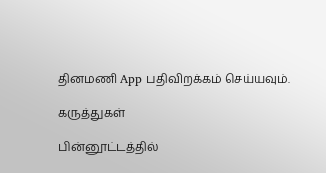தினமணி App பதிவிறக்கம் செய்யவும்.

கருத்துகள்

பின்னூட்டத்தில்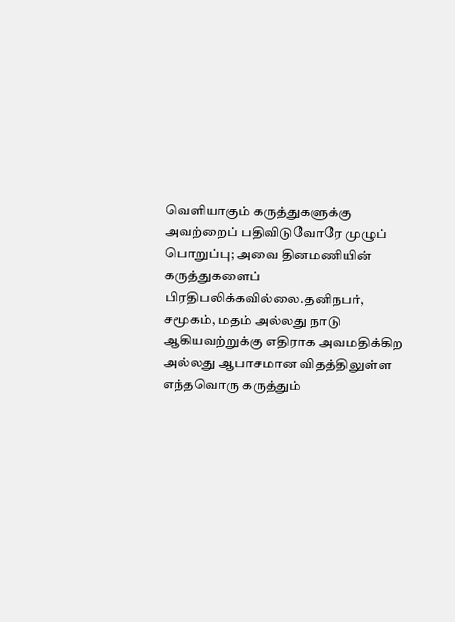வெளியாகும் கருத்துகளுக்கு அவற்றைப் பதிவிடுவோரே முழுப் பொறுப்பு; அவை தினமணியின் கருத்துகளைப் பிரதிபலிக்கவில்லை.தனிநபர், சமூகம், மதம் அல்லது நாடு ஆகியவற்றுக்கு எதிராக அவமதிக்கிற அல்லது ஆபாசமான விதத்திலுள்ள எந்தவொரு கருத்தும்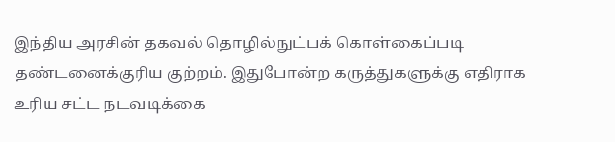இந்திய அரசின் தகவல் தொழில்நுட்பக் கொள்கைப்படி தண்டனைக்குரிய குற்றம். இதுபோன்ற கருத்துகளுக்கு எதிராக உரிய சட்ட நடவடிக்கை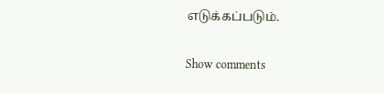எடுக்கப்படும்.

Show comments